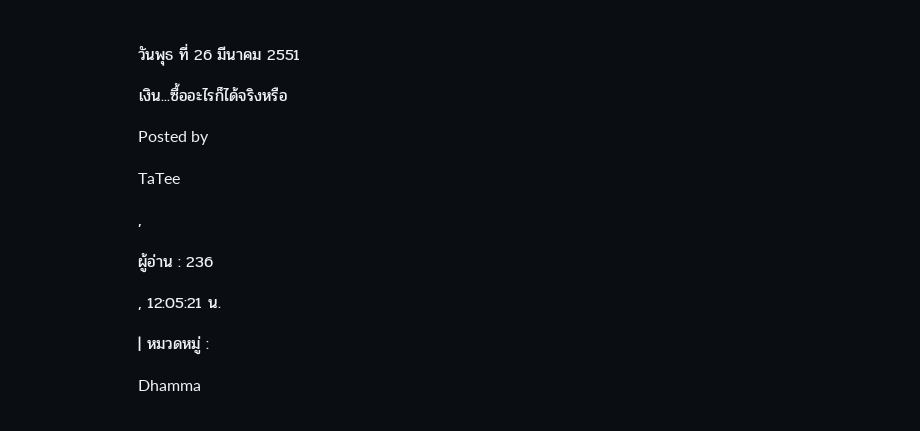วันพุธ ที่ 26 มีนาคม 2551
เงิน...ซื้ออะไรก็ได้จริงหรือ
Posted by
TaTee
,
ผู้อ่าน : 236
, 12:05:21 น.
| หมวดหมู่ :
Dhamma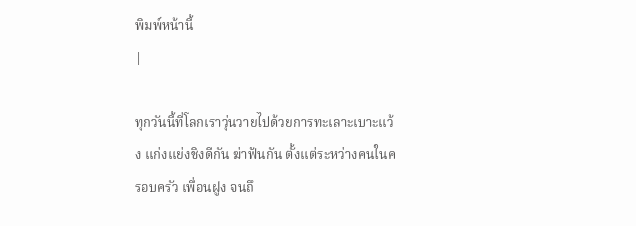พิมพ์หน้านี้
|

ทุกวันนี้ที่โลกเราวุ่นวายไปด้วยการทะเลาะเบาะแว้ง แก่งแย่งชิงดีกัน ฆ่าฟันกัน ตั้งแต่ระหว่างคนในครอบครัว เพื่อนฝูง จนถึ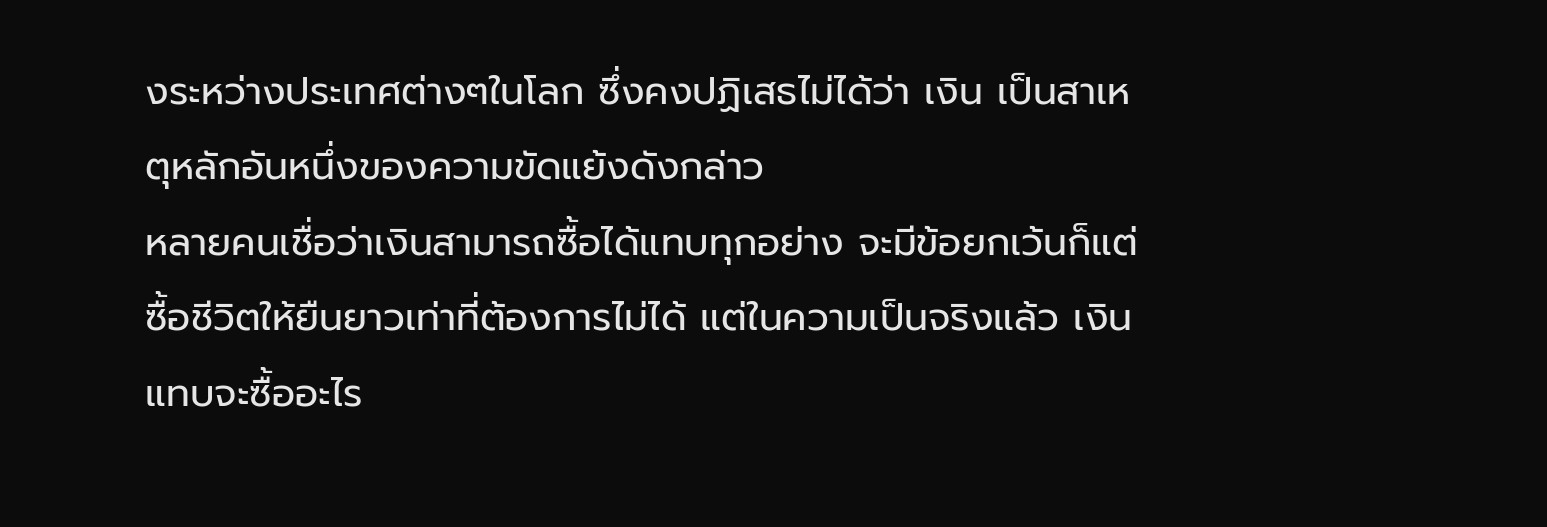งระหว่างประเทศต่างๆในโลก ซึ่งคงปฏิเสธไม่ได้ว่า เงิน เป็นสาเหตุหลักอันหนึ่งของความขัดแย้งดังกล่าว
หลายคนเชื่อว่าเงินสามารถซื้อได้แทบทุกอย่าง จะมีข้อยกเว้นก็แต่ ซื้อชีวิตให้ยืนยาวเท่าที่ต้องการไม่ได้ แต่ในความเป็นจริงแล้ว เงินแทบจะซื้ออะไร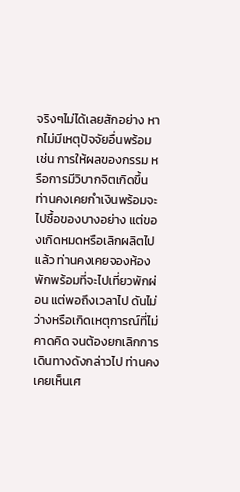จริงๆไม่ได้เลยสักอย่าง หากไม่มีเหตุปัจจัยอื่นพร้อม เช่น การให้ผลของกรรม หรือการมีวิบากจิตเกิดขึ้น
ท่านคงเคยกำเงินพร้อมจะไปซื้อของบางอย่าง แต่ของเกิดหมดหรือเลิกผลิตไปแล้ว ท่านคงเคยจองห้องพักพร้อมที่จะไปเที่ยวพักผ่อน แต่พอถึงเวลาไป ดันไม่ว่างหรือเกิดเหตุการณ์ที่ไม่คาดคิด จนต้องยกเลิกการเดินทางดังกล่าวไป ท่านคงเคยเห็นเศ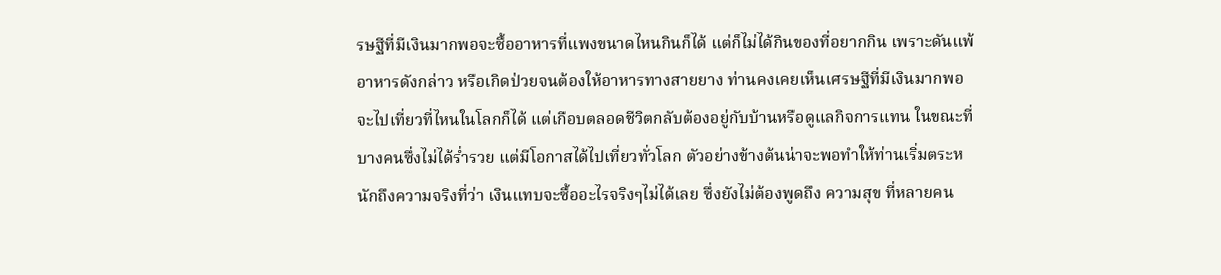รษฐีที่มีเงินมากพอจะซื้ออาหารที่แพงขนาดไหนกินก็ได้ แต่ก็ไม่ได้กินของที่อยากกิน เพราะดันแพ้อาหารดังกล่าว หรือเกิดป่วยจนต้องให้อาหารทางสายยาง ท่านคงเคยเห็นเศรษฐีที่มีเงินมากพอจะไปเที่ยวที่ไหนในโลกก็ได้ แต่เกือบตลอดชีวิตกลับต้องอยู่กับบ้านหรือดูแลกิจการแทน ในขณะที่บางคนซึ่งไม่ได้ร่ำรวย แต่มีโอกาสได้ไปเที่ยวทั่วโลก ตัวอย่างข้างต้นน่าจะพอทำให้ท่านเริ่มตระหนักถึงความจริงที่ว่า เงินแทบจะซื้ออะไรจริงๆไม่ได้เลย ซึ่งยังไม่ต้องพูดถึง ความสุข ที่หลายคน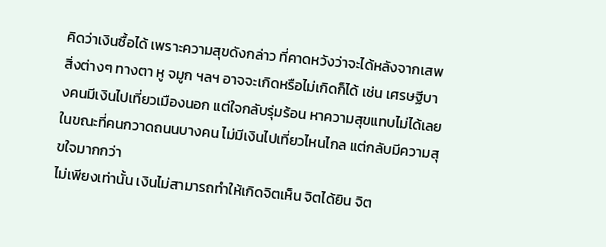คิดว่าเงินซื้อได้ เพราะความสุขดังกล่าว ที่คาดหวังว่าจะได้หลังจากเสพสิ่งต่างๆ ทางตา หู จมูก ฯลฯ อาจจะเกิดหรือไม่เกิดก็ได้ เช่น เศรษฐีบางคนมีเงินไปเที่ยวเมืองนอก แต่ใจกลับรุ่มร้อน หาความสุขแทบไม่ได้เลย ในขณะที่คนกวาดถนนบางคน ไม่มีเงินไปเที่ยวไหนไกล แต่กลับมีความสุขใจมากกว่า
ไม่เพียงเท่านั้น เงินไม่สามารถทำให้เกิดจิตเห็น จิตได้ยิน จิต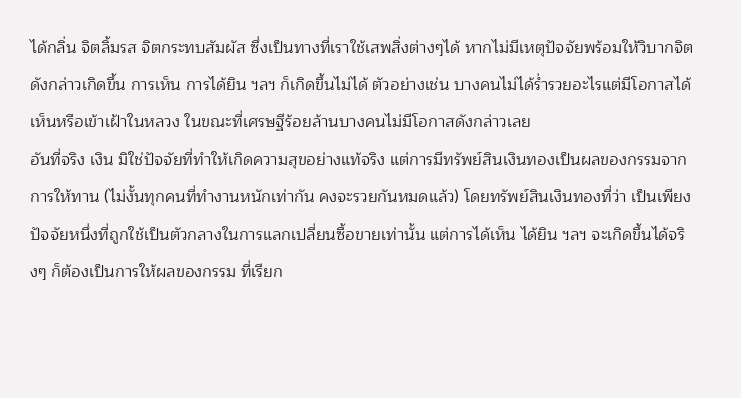ได้กลิ่น จิตลิ้มรส จิตกระทบสัมผัส ซึ่งเป็นทางที่เราใช้เสพสิ่งต่างๆได้ หากไม่มีเหตุปัจจัยพร้อมให้วิบากจิตดังกล่าวเกิดขึ้น การเห็น การได้ยิน ฯลฯ ก็เกิดขึ้นไม่ได้ ตัวอย่างเช่น บางคนไม่ได้ร่ำรวยอะไรแต่มีโอกาสได้เห็นหรือเข้าเฝ้าในหลวง ในขณะที่เศรษฐีร้อยล้านบางคนไม่มีโอกาสดังกล่าวเลย
อันที่จริง เงิน มิใช่ปัจจัยที่ทำให้เกิดความสุขอย่างแท้จริง แต่การมีทรัพย์สินเงินทองเป็นผลของกรรมจากการให้ทาน (ไม่งั้นทุกคนที่ทำงานหนักเท่ากัน คงจะรวยกันหมดแล้ว) โดยทรัพย์สินเงินทองที่ว่า เป็นเพียงปัจจัยหนึ่งที่ถูกใช้เป็นตัวกลางในการแลกเปลี่ยนซื้อขายเท่านั้น แต่การได้เห็น ได้ยิน ฯลฯ จะเกิดขึ้นได้จริงๆ ก็ต้องเป็นการให้ผลของกรรม ที่เรียก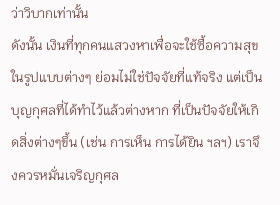ว่าวิบากเท่านั้น
ดังนั้น เงินที่ทุกคนแสวงหาเพื่อจะใช้ซื้อความสุขในรูปแบบต่างๆ ย่อมไม่ใช่ปัจจัยที่แท้จริง แต่เป็นบุญกุศลที่ได้ทำไว้แล้วต่างหาก ที่เป็นปัจจัยให้เกิดสิ่งต่างๆขึ้น (เช่น การเห็น การได้ยิน ฯลฯ) เราจึงควรหมั่นเจริญกุศล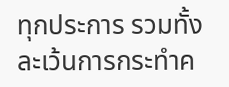ทุกประการ รวมทั้งละเว้นการกระทำค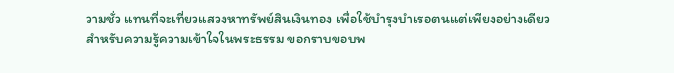วามชั่ว แทนที่จะเที่ยวแสวงหาทรัพย์สินเงินทอง เพื่อใช้บำรุงบำเรอตนแต่เพียงอย่างเดียว
สำหรับความรู้ความเข้าใจในพระธรรม ขอกราบขอบพ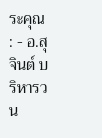ระคุณ : - อ.สุจินต์ บริหารวน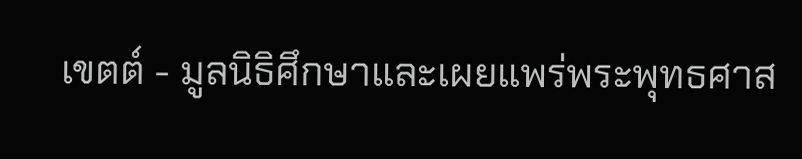เขตต์ - มูลนิธิศึกษาและเผยแพร่พระพุทธศาส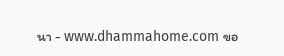นา - www.dhammahome.com ขอ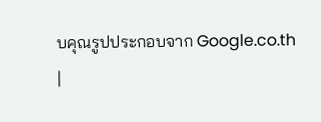บคุณรูปประกอบจาก Google.co.th
|